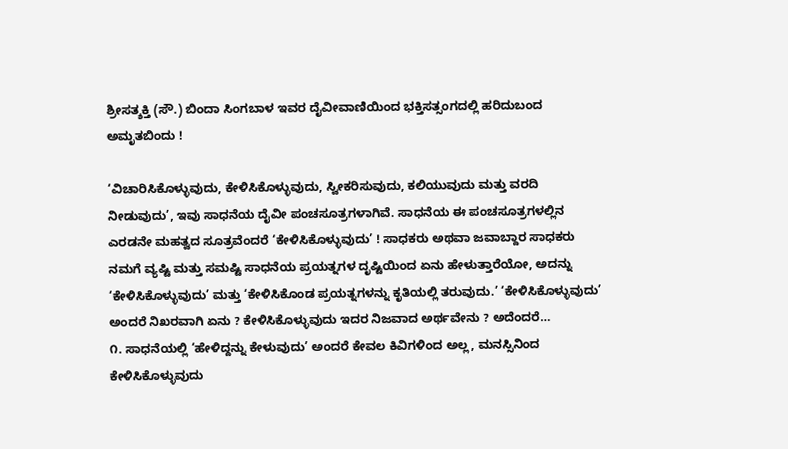ಶ್ರೀಸತ್ಶಕ್ತಿ (ಸೌ.) ಬಿಂದಾ ಸಿಂಗಬಾಳ ಇವರ ದೈವೀವಾಣಿಯಿಂದ ಭಕ್ತಿಸತ್ಸಂಗದಲ್ಲಿ ಹರಿದುಬಂದ ಅಮೃತಬಿಂದು !

‘ವಿಚಾರಿಸಿಕೊಳ್ಳುವುದು, ಕೇಳಿಸಿಕೊಳ್ಳುವುದು, ಸ್ವೀಕರಿಸುವುದು, ಕಲಿಯುವುದು ಮತ್ತು ವರದಿ ನೀಡುವುದು’, ಇವು ಸಾಧನೆಯ ದೈವೀ ಪಂಚಸೂತ್ರಗಳಾಗಿವೆ. ಸಾಧನೆಯ ಈ ಪಂಚಸೂತ್ರಗಳಲ್ಲಿನ ಎರಡನೇ ಮಹತ್ವದ ಸೂತ್ರವೆಂದರೆ ‘ಕೇಳಿಸಿಕೊಳ್ಳುವುದು’ ! ಸಾಧಕರು ಅಥವಾ ಜವಾಬ್ದಾರ ಸಾಧಕರು ನಮಗೆ ವ್ಯಷ್ಟಿ ಮತ್ತು ಸಮಷ್ಟಿ ಸಾಧನೆಯ ಪ್ರಯತ್ನಗಳ ದೃಷ್ಟಿಯಿಂದ ಏನು ಹೇಳುತ್ತಾರೆಯೋ, ಅದನ್ನು ‘ಕೇಳಿಸಿಕೊಳ್ಳುವುದು’ ಮತ್ತು ‘ಕೇಳಿಸಿಕೊಂಡ ಪ್ರಯತ್ನಗಳನ್ನು ಕೃತಿಯಲ್ಲಿ ತರುವುದು.’ ‘ಕೇಳಿಸಿಕೊಳ್ಳುವುದು’ ಅಂದರೆ ನಿಖರವಾಗಿ ಏನು ? ಕೇಳಿಸಿಕೊಳ್ಳುವುದು ಇದರ ನಿಜವಾದ ಅರ್ಥವೇನು ? ಅದೆಂದರೆ…
೧. ಸಾಧನೆಯಲ್ಲಿ ‘ಹೇಳಿದ್ದನ್ನು ಕೇಳುವುದು’ ಅಂದರೆ ಕೇವಲ ಕಿವಿಗಳಿಂದ ಅಲ್ಲ, ಮನಸ್ಸಿನಿಂದ ಕೇಳಿಸಿಕೊಳ್ಳುವುದು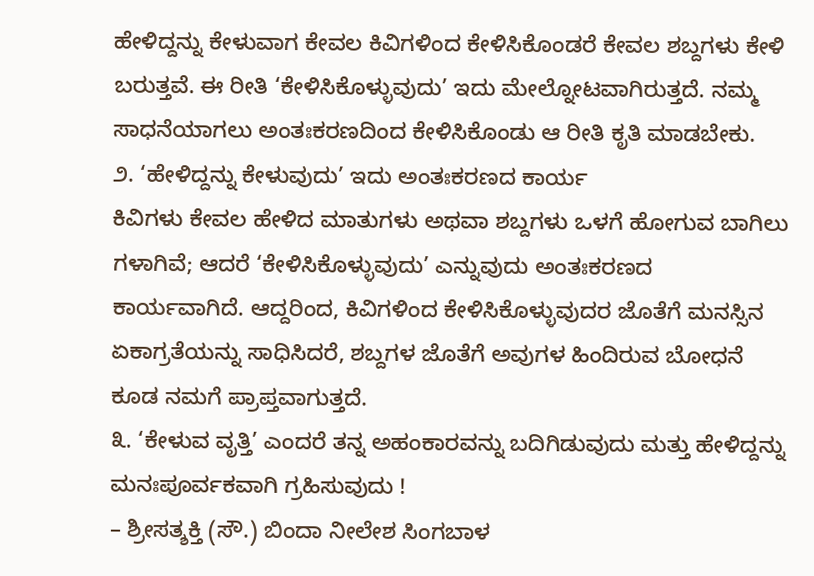ಹೇಳಿದ್ದನ್ನು ಕೇಳುವಾಗ ಕೇವಲ ಕಿವಿಗಳಿಂದ ಕೇಳಿಸಿಕೊಂಡರೆ ಕೇವಲ ಶಬ್ದಗಳು ಕೇಳಿ ಬರುತ್ತವೆ. ಈ ರೀತಿ ‘ಕೇಳಿಸಿಕೊಳ್ಳುವುದು’ ಇದು ಮೇಲ್ನೋಟವಾಗಿರುತ್ತದೆ. ನಮ್ಮ ಸಾಧನೆಯಾಗಲು ಅಂತಃಕರಣದಿಂದ ಕೇಳಿಸಿಕೊಂಡು ಆ ರೀತಿ ಕೃತಿ ಮಾಡಬೇಕು.
೨. ‘ಹೇಳಿದ್ದನ್ನು ಕೇಳುವುದು’ ಇದು ಅಂತಃಕರಣದ ಕಾರ್ಯ
ಕಿವಿಗಳು ಕೇವಲ ಹೇಳಿದ ಮಾತುಗಳು ಅಥವಾ ಶಬ್ದಗಳು ಒಳಗೆ ಹೋಗುವ ಬಾಗಿಲು ಗಳಾಗಿವೆ; ಆದರೆ ‘ಕೇಳಿಸಿಕೊಳ್ಳುವುದು’ ಎನ್ನುವುದು ಅಂತಃಕರಣದ ಕಾರ್ಯವಾಗಿದೆ. ಆದ್ದರಿಂದ, ಕಿವಿಗಳಿಂದ ಕೇಳಿಸಿಕೊಳ್ಳುವುದರ ಜೊತೆಗೆ ಮನಸ್ಸಿನ ಏಕಾಗ್ರತೆಯನ್ನು ಸಾಧಿಸಿದರೆ, ಶಬ್ದಗಳ ಜೊತೆಗೆ ಅವುಗಳ ಹಿಂದಿರುವ ಬೋಧನೆ ಕೂಡ ನಮಗೆ ಪ್ರಾಪ್ತವಾಗುತ್ತದೆ.
೩. ‘ಕೇಳುವ ವೃತ್ತಿ’ ಎಂದರೆ ತನ್ನ ಅಹಂಕಾರವನ್ನು ಬದಿಗಿಡುವುದು ಮತ್ತು ಹೇಳಿದ್ದನ್ನು ಮನಃಪೂರ್ವಕವಾಗಿ ಗ್ರಹಿಸುವುದು !
– ಶ್ರೀಸತ್ಶಕ್ತಿ (ಸೌ.) ಬಿಂದಾ ನೀಲೇಶ ಸಿಂಗಬಾಳ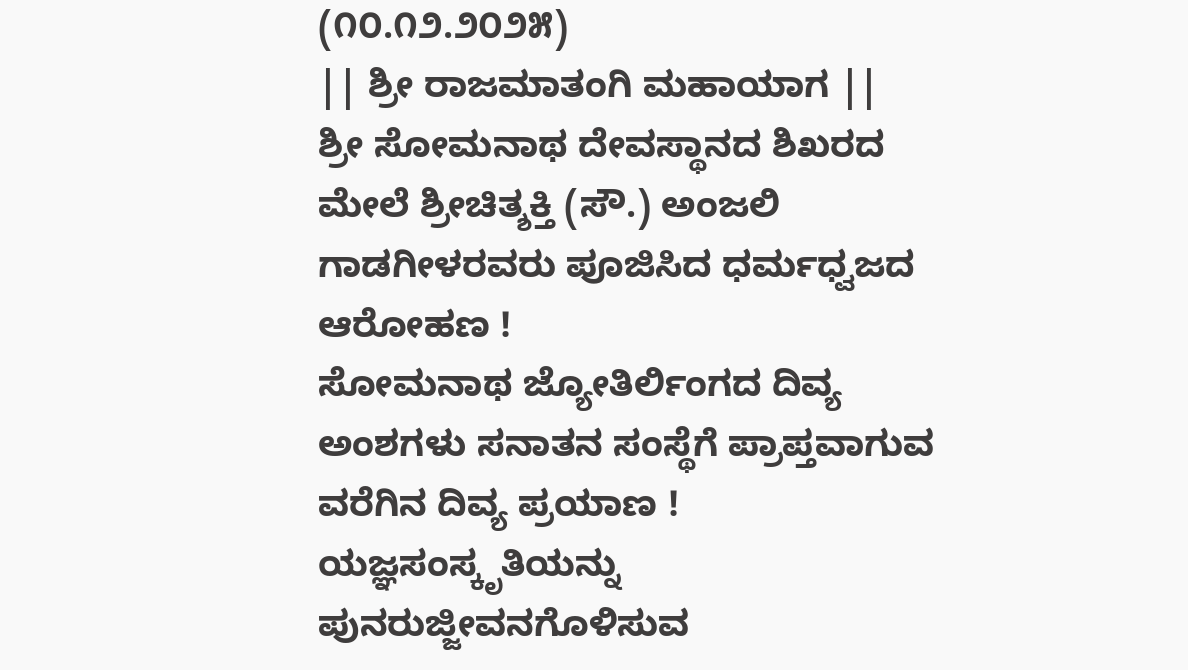(೧೦.೧೨.೨೦೨೫)
|| ಶ್ರೀ ರಾಜಮಾತಂಗಿ ಮಹಾಯಾಗ ||
ಶ್ರೀ ಸೋಮನಾಥ ದೇವಸ್ಥಾನದ ಶಿಖರದ ಮೇಲೆ ಶ್ರೀಚಿತ್ಶಕ್ತಿ (ಸೌ.) ಅಂಜಲಿ ಗಾಡಗೀಳರವರು ಪೂಜಿಸಿದ ಧರ್ಮಧ್ವಜದ ಆರೋಹಣ !
ಸೋಮನಾಥ ಜ್ಯೋತಿರ್ಲಿಂಗದ ದಿವ್ಯ ಅಂಶಗಳು ಸನಾತನ ಸಂಸ್ಥೆಗೆ ಪ್ರಾಪ್ತವಾಗುವ ವರೆಗಿನ ದಿವ್ಯ ಪ್ರಯಾಣ !
ಯಜ್ಞಸಂಸ್ಕೃತಿಯನ್ನು ಪುನರುಜ್ಜೀವನಗೊಳಿಸುವ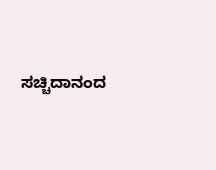ಸಚ್ಚಿದಾನಂದ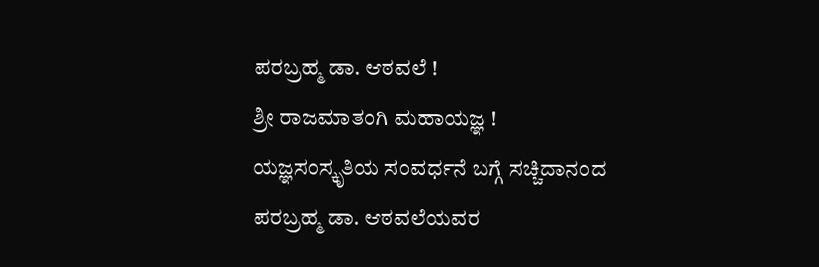ಪರಬ್ರಹ್ಮ ಡಾ. ಆಠವಲೆ !
ಶ್ರೀ ರಾಜಮಾತಂಗಿ ಮಹಾಯಜ್ಞ !
ಯಜ್ಞಸಂಸ್ಕೃತಿಯ ಸಂವರ್ಧನೆ ಬಗ್ಗೆ ಸಚ್ಚಿದಾನಂದ ಪರಬ್ರಹ್ಮ ಡಾ. ಆಠವಲೆಯವರ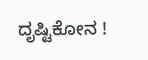ದೃಷ್ಟಿಕೋನ !